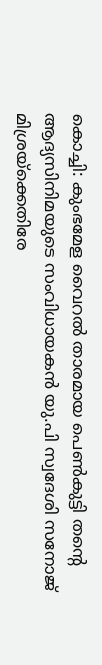കൊച്ചി: കുംഭമേള വൈറൽ താരമായ പെൺകുട്ടി തന്റെ ആദ്യസിനിമയുടെ സംവിധായകൻ യു.പി സ്വദേശി സനോജ് മിശ്രയ്ക്കെതിരേ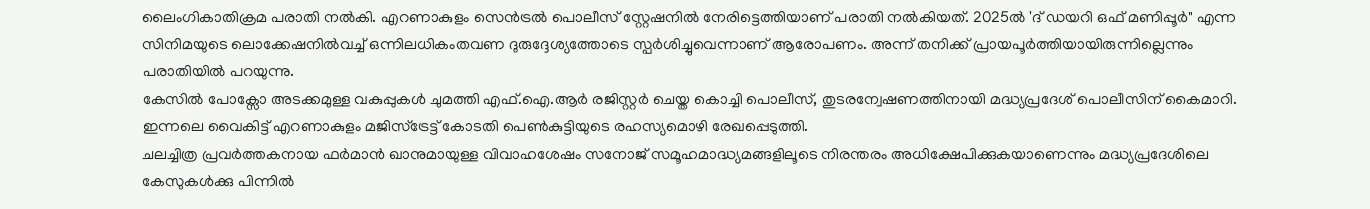ലൈംഗികാതിക്രമ പരാതി നൽകി. എറണാകുളം സെൻട്രൽ പൊലീസ് സ്റ്റേഷനിൽ നേരിട്ടെത്തിയാണ് പരാതി നൽകിയത്. 2025ൽ 'ദ് ഡയറി ഒഫ് മണിപ്പൂർ" എന്ന സിനിമയുടെ ലൊക്കേഷനിൽവച്ച് ഒന്നിലധികംതവണ ദുരുദ്ദേശ്യത്തോടെ സ്പർശിച്ചുവെന്നാണ് ആരോപണം. അന്ന് തനിക്ക് പ്രായപൂർത്തിയായിരുന്നില്ലെന്നും പരാതിയിൽ പറയുന്നു.
കേസിൽ പോക്സോ അടക്കമുള്ള വകുപ്പുകൾ ചുമത്തി എഫ്.ഐ.ആർ രജിസ്റ്റർ ചെയ്ത കൊച്ചി പൊലീസ്, തുടരന്വേഷണത്തിനായി മദ്ധ്യപ്രദേശ് പൊലീസിന് കൈമാറി. ഇന്നലെ വൈകിട്ട് എറണാകുളം മജിസ്ട്രേട്ട് കോടതി പെൺകുട്ടിയുടെ രഹസ്യമൊഴി രേഖപ്പെടുത്തി.
ചലച്ചിത്ര പ്രവർത്തകനായ ഫർമാൻ ഖാനുമായുള്ള വിവാഹശേഷം സനോജ് സമൂഹമാദ്ധ്യമങ്ങളിലൂടെ നിരന്തരം അധിക്ഷേപിക്കുകയാണെന്നും മദ്ധ്യപ്രദേശിലെ കേസുകൾക്കു പിന്നിൽ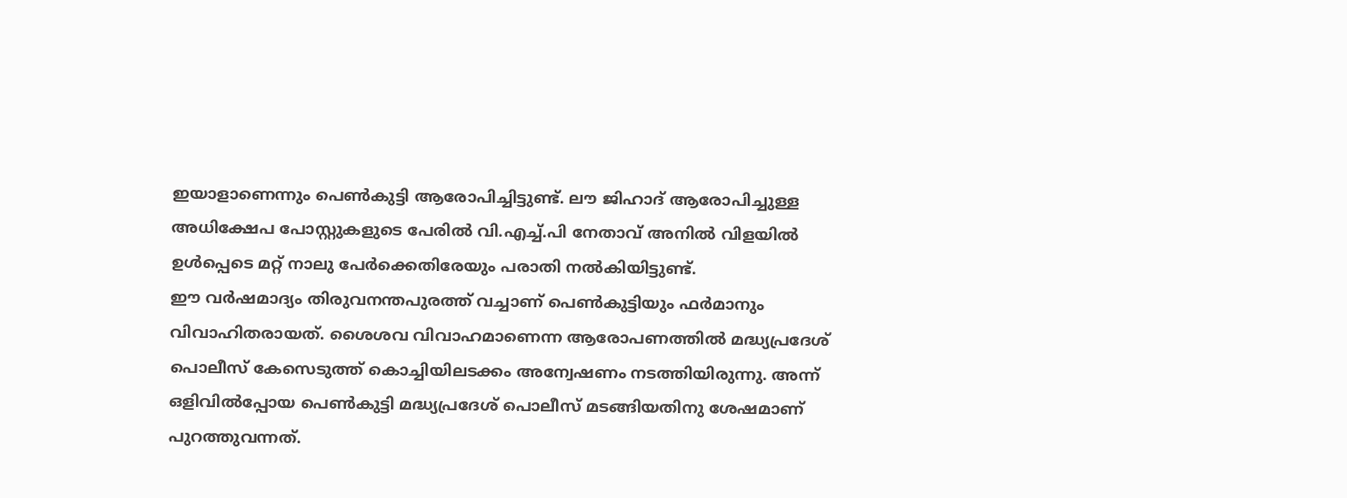ഇയാളാണെന്നും പെൺകുട്ടി ആരോപിച്ചിട്ടുണ്ട്. ലൗ ജിഹാദ് ആരോപിച്ചുള്ള അധിക്ഷേപ പോസ്റ്റുകളുടെ പേരിൽ വി.എച്ച്.പി നേതാവ് അനിൽ വിളയിൽ ഉൾപ്പെടെ മറ്റ് നാലു പേർക്കെതിരേയും പരാതി നൽകിയിട്ടുണ്ട്.
ഈ വർഷമാദ്യം തിരുവനന്തപുരത്ത് വച്ചാണ് പെൺകുട്ടിയും ഫർമാനും വിവാഹിതരായത്. ശൈശവ വിവാഹമാണെന്ന ആരോപണത്തിൽ മദ്ധ്യപ്രദേശ് പൊലീസ് കേസെടുത്ത് കൊച്ചിയിലടക്കം അന്വേഷണം നടത്തിയിരുന്നു. അന്ന് ഒളിവിൽപ്പോയ പെൺകുട്ടി മദ്ധ്യപ്രദേശ് പൊലീസ് മടങ്ങിയതിനു ശേഷമാണ് പുറത്തുവന്നത്.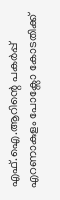എഫ്.ഐ.ആറിന്റെ പകർപ്പ് എറണാകുളം പോക്സോ കോടതിക്ക്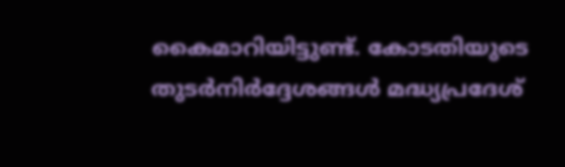കൈമാറിയിട്ടുണ്ട്. കോടതിയുടെ തുടർനിർദ്ദേശങ്ങൾ മദ്ധ്യപ്രദേശ്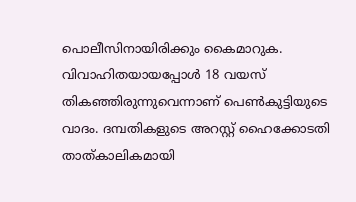പൊലീസിനായിരിക്കും കൈമാറുക. വിവാഹിതയായപ്പോൾ 18 വയസ് തികഞ്ഞിരുന്നുവെന്നാണ് പെൺകുട്ടിയുടെ വാദം. ദമ്പതികളുടെ അറസ്റ്റ് ഹൈക്കോടതി താത്കാലികമായി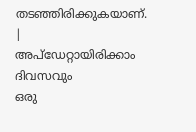തടഞ്ഞിരിക്കുകയാണ്.
|
അപ്ഡേറ്റായിരിക്കാം ദിവസവും
ഒരു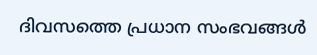ദിവസത്തെ പ്രധാന സംഭവങ്ങൾ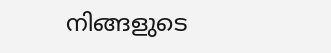നിങ്ങളുടെ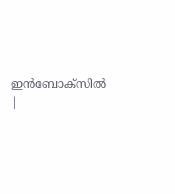ഇൻബോക്സിൽ |